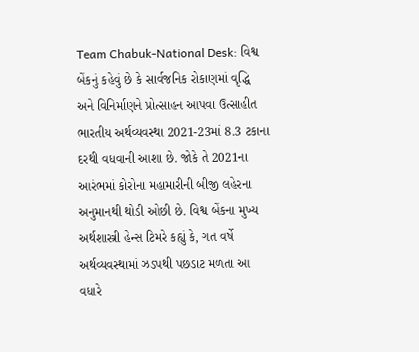Team Chabuk-National Desk: વિશ્વ બેંકનું કહેવું છે કે સાર્વજનિક રોકાણમાં વૃદ્ધિ અને વિનિર્માણને પ્રોત્સાહન આપવા ઉત્સાહીત ભારતીય અર્થવ્યવસ્થા 2021-23માં 8.3 ટકાના દરથી વધવાની આશા છે. જોકે તે 2021ના આરંભમાં કોરોના મહામારીની બીજી લહેરના અનુમાનથી થોડી ઓછી છે. વિશ્વ બેંકના મુખ્ય અર્થશાસ્ત્રી હેન્સ ટિમરે કહ્યું કે, ગત વર્ષે અર્થવ્યવસ્થામાં ઝડપથી પછડાટ મળતા આ વધારે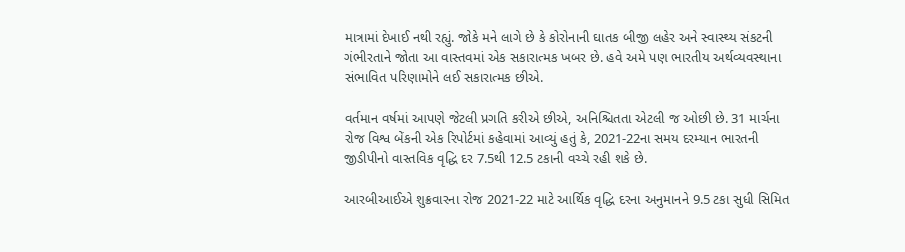માત્રામાં દેખાઈ નથી રહ્યું. જોકે મને લાગે છે કે કોરોનાની ઘાતક બીજી લહેર અને સ્વાસ્થ્ય સંકટની ગંભીરતાને જોતા આ વાસ્તવમાં એક સકારાત્મક ખબર છે. હવે અમે પણ ભારતીય અર્થવ્યવસ્થાના સંભાવિત પરિણામોને લઈ સકારાત્મક છીએ.

વર્તમાન વર્ષમાં આપણે જેટલી પ્રગતિ કરીએ છીએ, અનિશ્ચિતતા એટલી જ ઓછી છે. 31 માર્ચના રોજ વિશ્વ બેંકની એક રિપોર્ટમાં કહેવામાં આવ્યું હતું કે, 2021-22ના સમય દરમ્યાન ભારતની જીડીપીનો વાસ્તવિક વૃદ્ધિ દર 7.5થી 12.5 ટકાની વચ્ચે રહી શકે છે.

આરબીઆઈએ શુક્રવારના રોજ 2021-22 માટે આર્થિક વૃદ્ધિ દરના અનુમાનને 9.5 ટકા સુધી સિમિત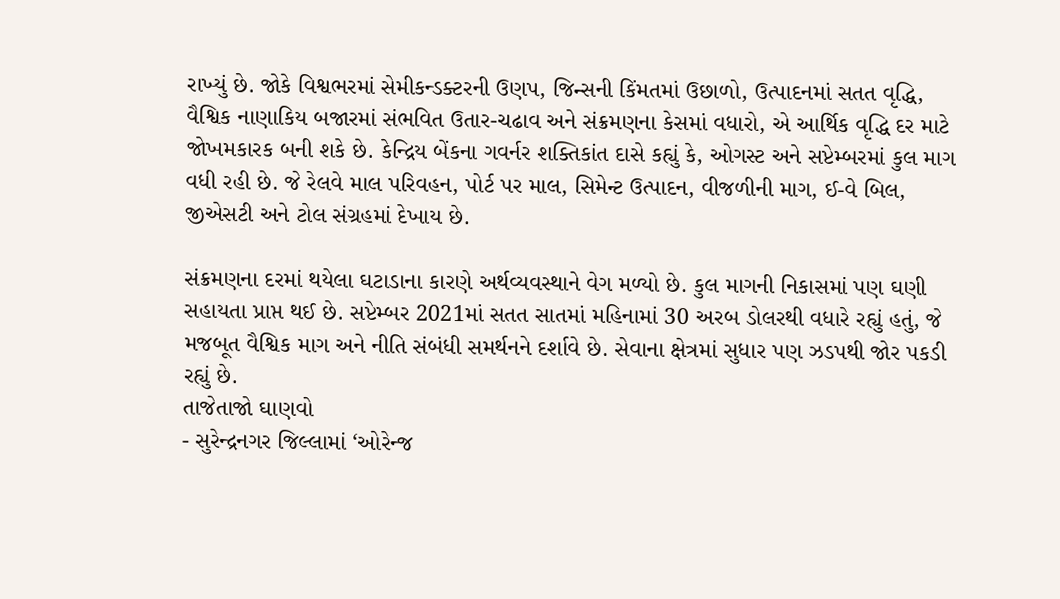રાખ્યું છે. જોકે વિશ્વભરમાં સેમીકન્ડક્ટરની ઉણપ, જિન્સની કિંમતમાં ઉછાળો, ઉત્પાદનમાં સતત વૃદ્ધિ, વૈશ્વિક નાણાકિય બજારમાં સંભવિત ઉતાર-ચઢાવ અને સંક્રમણના કેસમાં વધારો, એ આર્થિક વૃદ્ધિ દર માટે જોખમકારક બની શકે છે. કેન્દ્રિય બેંકના ગવર્નર શક્તિકાંત દાસે કહ્યું કે, ઓગસ્ટ અને સપ્ટેમ્બરમાં કુલ માગ વધી રહી છે. જે રેલવે માલ પરિવહન, પોર્ટ પર માલ, સિમેન્ટ ઉત્પાદન, વીજળીની માગ, ઈ-વે બિલ, જીએસટી અને ટોલ સંગ્રહમાં દેખાય છે.

સંક્રમણના દરમાં થયેલા ઘટાડાના કારણે અર્થવ્યવસ્થાને વેગ મળ્યો છે. કુલ માગની નિકાસમાં પણ ઘણી સહાયતા પ્રાપ્ત થઈ છે. સપ્ટેમ્બર 2021માં સતત સાતમાં મહિનામાં 30 અરબ ડોલરથી વધારે રહ્યું હતું, જે મજબૂત વૈશ્વિક માગ અને નીતિ સંબંધી સમર્થનને દર્શાવે છે. સેવાના ક્ષેત્રમાં સુધાર પણ ઝડપથી જોર પકડી રહ્યું છે.
તાજેતાજો ઘાણવો
- સુરેન્દ્રનગર જિલ્લામાં ‘ઓરેન્જ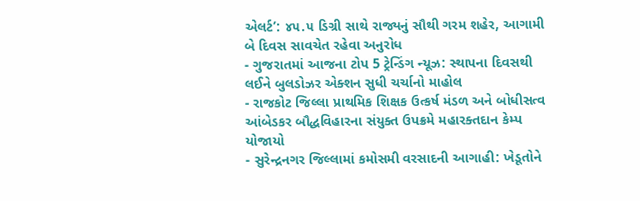એલર્ટ’: ૪૫.૫ ડિગ્રી સાથે રાજ્યનું સૌથી ગરમ શહેર, આગામી બે દિવસ સાવચેત રહેવા અનુરોધ
- ગુજરાતમાં આજના ટોપ 5 ટ્રેન્ડિંગ ન્યૂઝ: સ્થાપના દિવસથી લઈને બુલડોઝર એક્શન સુધી ચર્ચાનો માહોલ
- રાજકોટ જિલ્લા પ્રાથમિક શિક્ષક ઉત્કર્ષ મંડળ અને બોધીસત્વ આંબેડકર બૌદ્ધવિહારના સંયુક્ત ઉપક્રમે મહારક્તદાન કેમ્પ યોજાયો
- સુરેન્દ્રનગર જિલ્લામાં કમોસમી વરસાદની આગાહી: ખેડૂતોને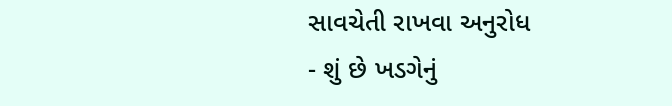સાવચેતી રાખવા અનુરોધ
- શું છે ખડગેનું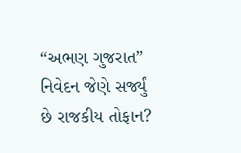“અભણ ગુજરાત” નિવેદન જેણે સર્જ્યું છે રાજકીય તોફાન?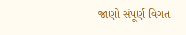જાણો સંપૂર્ણ વિગત